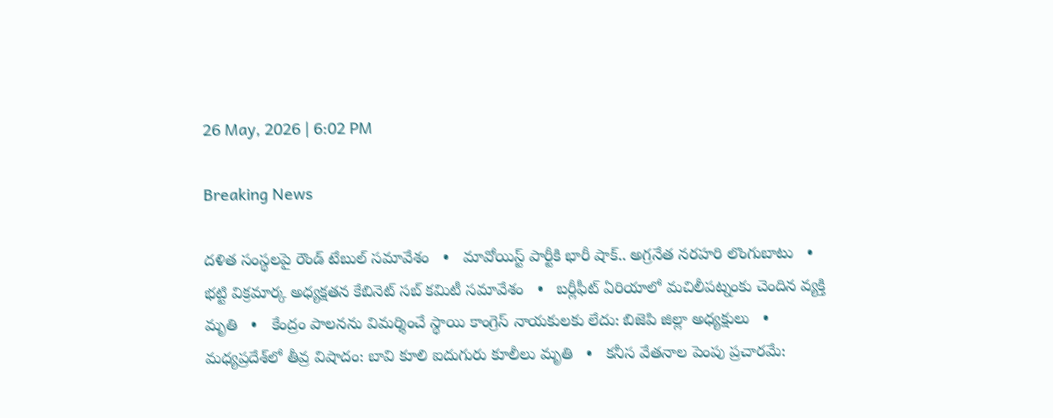26 May, 2026 | 6:02 PM

Breaking News

దళిత సంస్థలపై రౌండ్ టేబుల్ సమావేశం   •   మావోయిస్ట్ పార్టీకి భారీ షాక్.. అగ్రనేత నరహరి లొంగుబాటు   •   భట్టి విక్రమార్క అధ్యక్షతన కేబినెట్ సబ్ కమిటీ సమావేశం   •   బర్లీఫీట్ ఏరియాలో మచిలీపట్నంకు చెందిన వ్యక్తి మృతి   •   కేంద్రం పాలనను విమర్శించే స్థాయి కాంగ్రెస్ నాయకులకు లేదు: బిజెపి జిల్లా అధ్యక్షులు   •   మధ్యప్రదేశ్‌లో తీవ్ర విషాదం: బావి కూలి ఐదుగురు కూలీలు మృతి   •   కనీస వేతనాల పెంపు ప్రచారమే: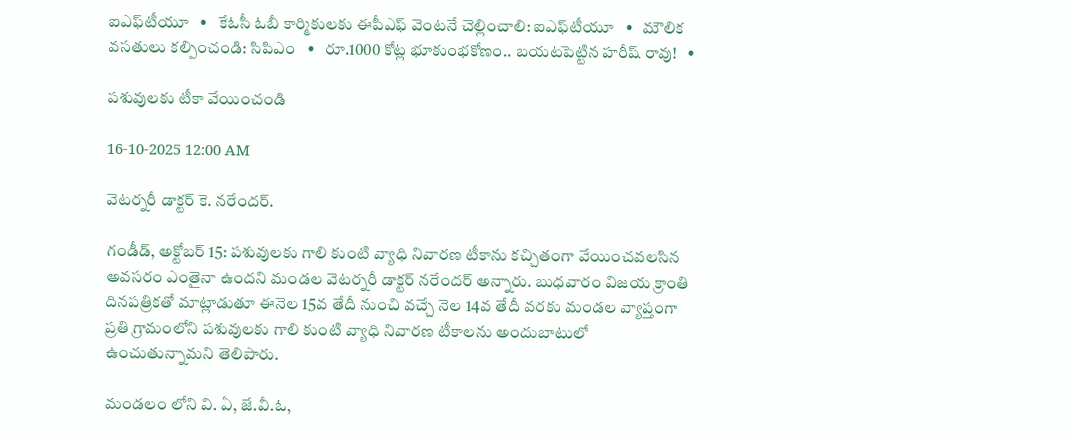ఐఎఫ్‌టీయూ   •   కేఓసీ ఓబీ కార్మికులకు ఈపీఎఫ్ వెంటనే చెల్లించాలి: ఐఎఫ్‌టీయూ   •   మౌలిక వసతులు కల్పించండి: సిపిఎం   •   రూ.1000 కోట్ల భూకుంభకోణం.. బయటపెట్టిన హరీష్ రావు!   •

పశువులకు టీకా వేయించండి

16-10-2025 12:00 AM

వెటర్నరీ డాక్టర్ కె. నరేందర్.

గండీడ్, అక్టోబర్ 15: పశువులకు గాలి కుంటి వ్యాధి నివారణ టీకాను కచ్చితంగా వేయించవలసిన అవసరం ఎంతైనా ఉందని మండల వెటర్నరీ డాక్టర్ నరేందర్ అన్నారు. బుధవారం విజయ క్రాంతి దినపత్రికతో మాట్లాడుతూ ఈనెల 15వ తేదీ నుంచి వచ్చే నెల 14వ తేదీ వరకు మండల వ్యాప్తంగా ప్రతి గ్రామంలోని పశువులకు గాలి కుంటి వ్యాధి నివారణ టీకాలను అందుబాటులో ఉంచుతున్నామని తెలిపారు.

మండలం లోని వి. ఏ, జే.వీ.ఓ,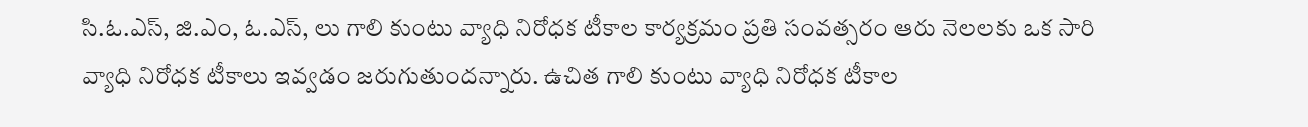సి.ఓ.ఎస్, జి.ఎం, ఓ.ఎస్, లు గాలి కుంటు వ్యాధి నిరోధక టీకాల కార్యక్రమం ప్రతి సంవత్సరం ఆరు నెలలకు ఒక సారి వ్యాధి నిరోధక టీకాలు ఇవ్వడం జరుగుతుందన్నారు. ఉచిత గాలి కుంటు వ్యాధి నిరోధక టీకాల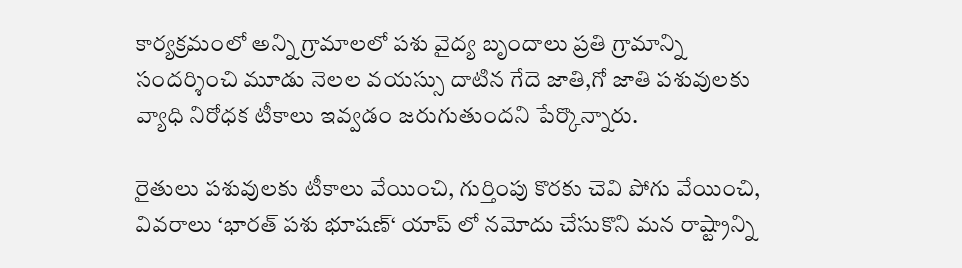కార్యక్రమంలో అన్ని గ్రామాలలో పశు వైద్య బృందాలు ప్రతి గ్రామాన్ని సందర్శించి మూడు నెలల వయస్సు దాటిన గేదె జాతి,గో జాతి పశువులకు వ్యాధి నిరోధక టీకాలు ఇవ్వడం జరుగుతుందని పేర్కొన్నారు.

రైతులు పశువులకు టీకాలు వేయించి, గుర్తింపు కొరకు చెవి పోగు వేయించి, వివరాలు ‘భారత్ పశు భూషణ్‘ యాప్ లో నమోదు చేసుకొని మన రాష్ట్రాన్ని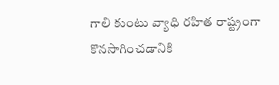గాలి కుంటు వ్యాధి రహిత రాష్ట్రంగా కొనసాగించడానికి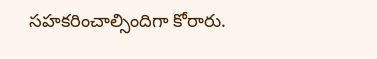సహకరించాల్సిందిగా కోరారు.